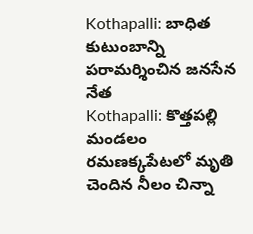Kothapalli: బాధిత కుటుంబాన్ని పరామర్శించిన జనసేన నేత
Kothapalli: కొత్తపల్లి మండలం రమణక్కపేటలో మృతి చెందిన నీలం చిన్నా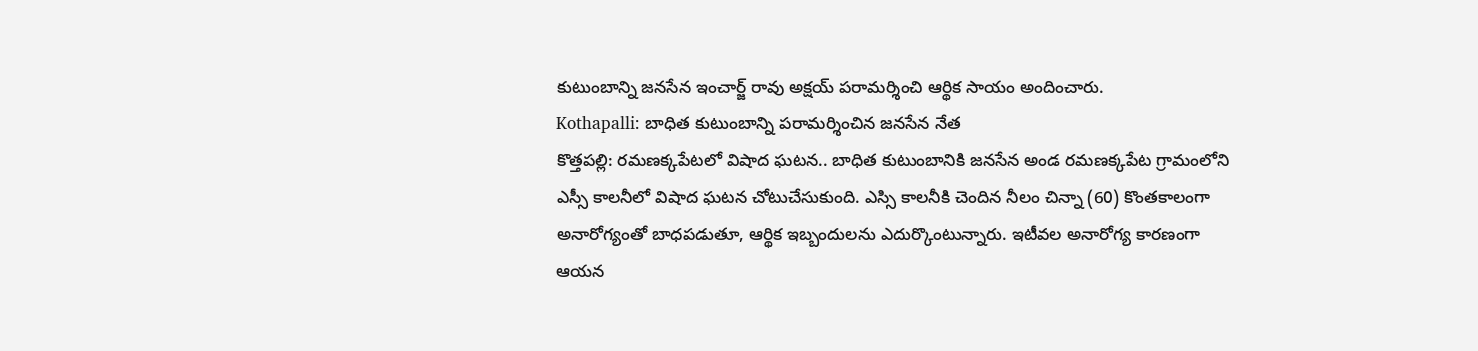కుటుంబాన్ని జనసేన ఇంచార్జ్ రావు అక్షయ్ పరామర్శించి ఆర్థిక సాయం అందించారు.
Kothapalli: బాధిత కుటుంబాన్ని పరామర్శించిన జనసేన నేత
కొత్తపల్లి: రమణక్కపేటలో విషాద ఘటన.. బాధిత కుటుంబానికి జనసేన అండ రమణక్కపేట గ్రామంలోని ఎస్సీ కాలనీలో విషాద ఘటన చోటుచేసుకుంది. ఎస్సి కాలనీకి చెందిన నీలం చిన్నా (60) కొంతకాలంగా అనారోగ్యంతో బాధపడుతూ, ఆర్థిక ఇబ్బందులను ఎదుర్కొంటున్నారు. ఇటీవల అనారోగ్య కారణంగా ఆయన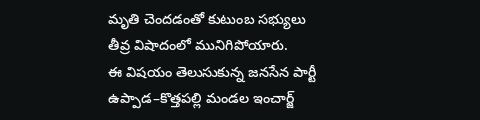మృతి చెందడంతో కుటుంబ సభ్యులు తీవ్ర విషాదంలో మునిగిపోయారు.
ఈ విషయం తెలుసుకున్న జనసేన పార్టీ ఉప్పాడ–కొత్తపల్లి మండల ఇంచార్జ్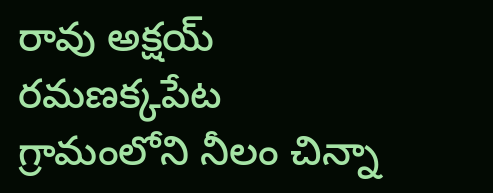రావు అక్షయ్ రమణక్కపేట గ్రామంలోని నీలం చిన్నా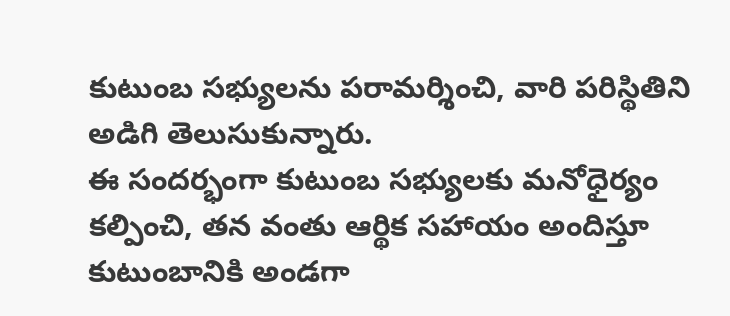కుటుంబ సభ్యులను పరామర్శించి, వారి పరిస్థితిని అడిగి తెలుసుకున్నారు.
ఈ సందర్భంగా కుటుంబ సభ్యులకు మనోధైర్యం కల్పించి, తన వంతు ఆర్థిక సహాయం అందిస్తూ కుటుంబానికి అండగా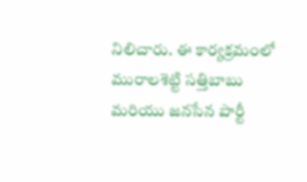నిలిచారు. ఈ కార్యక్రమంలో మురాలశెట్టి సత్తిబాబు మరియు జనసేన పార్టీ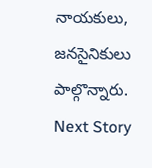నాయకులు, జనసైనికులు పాల్గొన్నారు.
Next Story